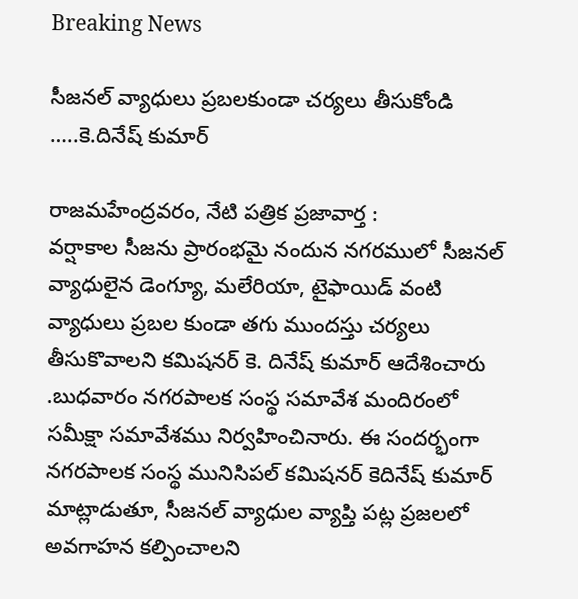Breaking News

సీజనల్ వ్యాధులు ప్రబలకుండా చర్యలు తీసుకోండి …..కె.దినేష్ కుమార్

రాజమహేంద్రవరం, నేటి పత్రిక ప్రజావార్త :
వర్షాకాల సీజను ప్రారంభమై నందున నగరములో సీజనల్ వ్యాధులైన డెంగ్యూ, మలేరియా, టైఫాయిడ్ వంటి వ్యాధులు ప్రబల కుండా తగు ముందస్తు చర్యలు తీసుకొవాలని కమిషనర్ కె. దినేష్ కుమార్ ఆదేశించారు .బుధవారం నగరపాలక సంస్థ సమావేశ మందిరంలో సమీక్షా సమావేశము నిర్వహించినారు. ఈ సందర్భంగా నగరపాలక సంస్థ మునిసిపల్ కమిషనర్ కెదినేష్ కుమార్ మాట్లాడుతూ, సీజనల్ వ్యాధుల వ్యాప్తి పట్ల ప్రజలలో అవగాహన కల్పించాలని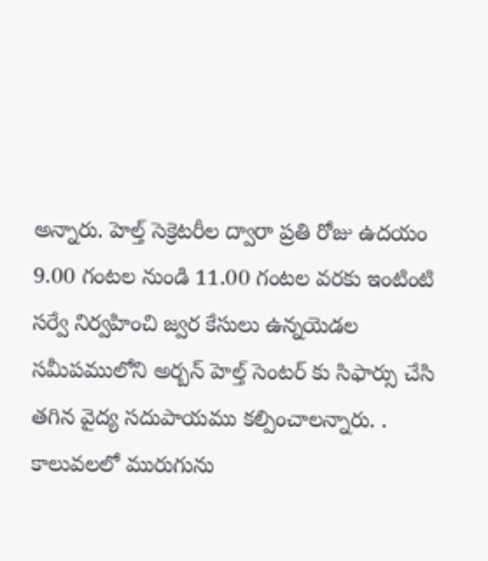అన్నారు. హెల్త్ సెక్రెటరీల ద్వారా ప్రతి రోజు ఉదయం 9.00 గంటల నుండి 11.00 గంటల వరకు ఇంటింటి సర్వే నిర్వహించి జ్వర కేసులు ఉన్నయెడల సమీపములోని అర్బన్ హెల్త్ సెంటర్ కు సిఫార్సు చేసి తగిన వైద్య సదుపాయము కల్పించాలన్నారు. . కాలువలలో మురుగును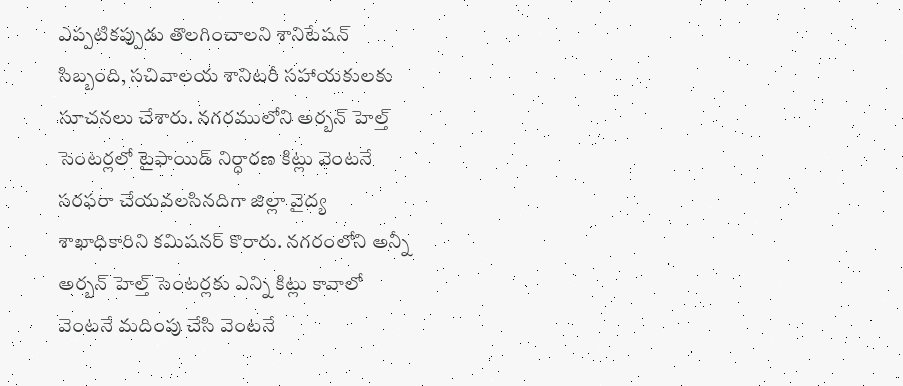ఎప్పటికప్పుడు తొలగించాలని శానిటేషన్ సిబ్బంది, సచివాలయ శానిటరీ సహాయకులకు సూచనలు చేశారు. నగరములోని అర్బన్ హెల్త్ సెంటర్లలో టైఫాయిడ్ నిర్ధారణ కిట్లు వెంటనే సరఫరా చేయవలసినదిగా జిల్లా వైద్య శాఖాధికారిని కమిషనర్ కొరారు. నగరంలోని అన్నీ అర్బన్ హెల్త్ సెంటర్లకు ఎన్ని కిట్లు కావాలో వెంటనే మదింపు చేసి వెంటనే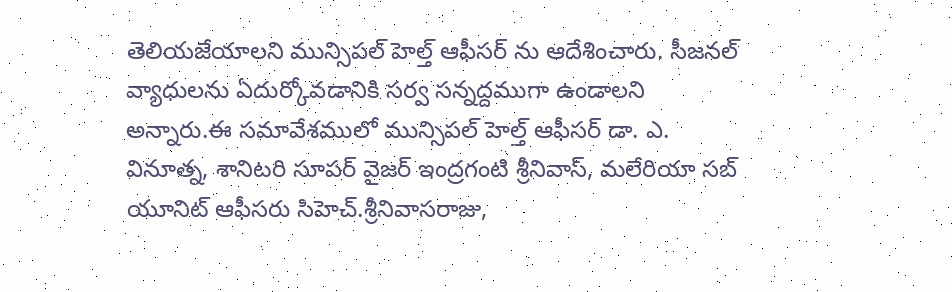తెలియజేయాలని మున్సిపల్ హెల్త్ ఆఫీసర్ ను ఆదేశించారు. సీజనల్ వ్యాధులను ఏదుర్కోవడానికి సర్వ సన్నద్దముగా ఉండాలని అన్నారు.ఈ సమావేశములో మున్సిపల్ హెల్త్ ఆఫీసర్ డా. ఎ. వినూత్న, శానిటరి సూపర్ వైజర్ ఇంద్రగంటి శ్రీనివాస్, మలేరియా సబ్ యూనిట్ ఆఫీసరు సిహెచ్.శ్రీనివాసరాజు,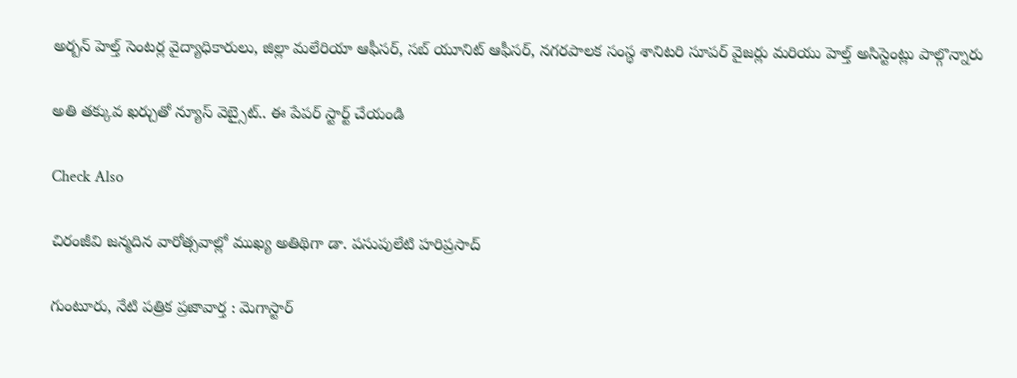అర్బన్ హెల్త్ సెంటర్ల వైద్యాధికారులు, జిల్లా మలేరియా ఆఫీసర్, సబ్ యూనిట్ ఆఫీసర్, నగరపాలక సంస్థ శానిటరి సూపర్ వైజర్లు మరియు హెల్త్ అసిస్టెంట్లు పాల్గొన్నారు

అతి తక్కువ ఖర్చుతో న్యూస్ వెబ్సైట్.. ఈ పేపర్ స్టార్ట్ చేయండి

Check Also

చిరంజీవి జన్మదిన వారోత్సవాల్లో ముఖ్య అతిథిగా డా. పసుపులేటి హరిప్రసాద్

గుంటూరు, నేటి పత్రిక ప్రజావార్త : మెగాస్టార్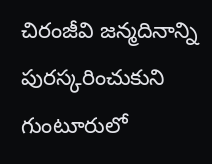చిరంజీవి జన్మదినాన్ని పురస్కరించుకుని గుంటూరులో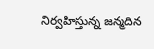నిర్వహిస్తున్న జన్మదిన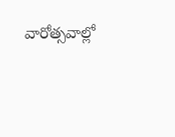వారోత్సవాల్లో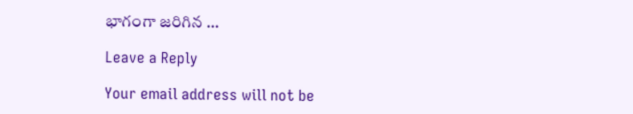భాగంగా జరిగిన …

Leave a Reply

Your email address will not be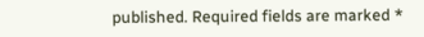published. Required fields are marked *